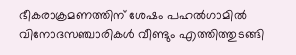ഭീകരാക്രമണത്തിന് ശേഷം പഹല്‍ഗാമില്‍ വിനോദസഞ്ചാരികള്‍ വീണ്ടും എത്തിത്തുടങ്ങി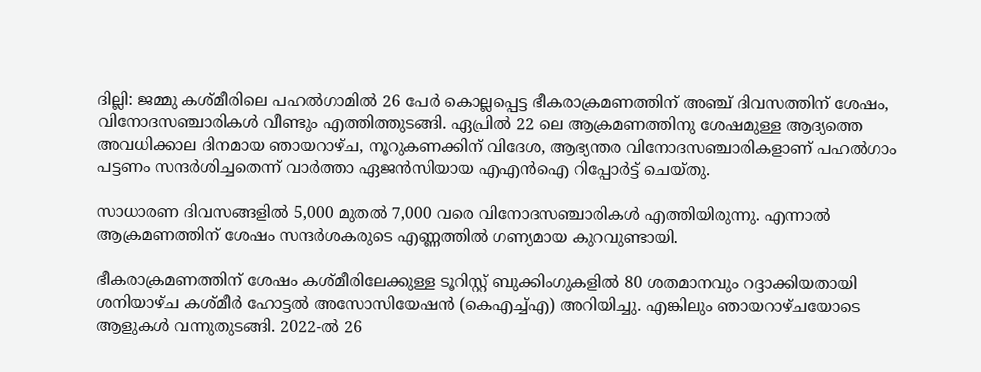ദില്ലി: ജമ്മു കശ്മീരിലെ പഹല്‍ഗാമില്‍ 26 പേര്‍ കൊല്ലപ്പെട്ട ഭീകരാക്രമണത്തിന് അഞ്ച് ദിവസത്തിന് ശേഷം, വിനോദസഞ്ചാരികള്‍ വീണ്ടും എത്തിത്തുടങ്ങി. ഏപ്രില്‍ 22 ലെ ആക്രമണത്തിനു ശേഷമുള്ള ആദ്യത്തെ അവധിക്കാല ദിനമായ ഞായറാഴ്ച, നൂറുകണക്കിന് വിദേശ, ആഭ്യന്തര വിനോദസഞ്ചാരികളാണ് പഹല്‍ഗാം പട്ടണം സന്ദര്‍ശിച്ചതെന്ന് വാര്‍ത്താ ഏജന്‍സിയായ എഎന്‍ഐ റിപ്പോര്‍ട്ട് ചെയ്തു.

സാധാരണ ദിവസങ്ങളില്‍ 5,000 മുതല്‍ 7,000 വരെ വിനോദസഞ്ചാരികള്‍ എത്തിയിരുന്നു. എന്നാല്‍ ആക്രമണത്തിന് ശേഷം സന്ദര്‍ശകരുടെ എണ്ണത്തില്‍ ഗണ്യമായ കുറവുണ്ടായി.

ഭീകരാക്രമണത്തിന് ശേഷം കശ്മീരിലേക്കുള്ള ടൂറിസ്റ്റ് ബുക്കിംഗുകളില്‍ 80 ശതമാനവും റദ്ദാക്കിയതായി ശനിയാഴ്ച കശ്മീര്‍ ഹോട്ടല്‍ അസോസിയേഷന്‍ (കെഎച്ച്എ) അറിയിച്ചു. എങ്കിലും ഞായറാഴ്ചയോടെ ആളുകള്‍ വന്നുതുടങ്ങി. 2022-ല്‍ 26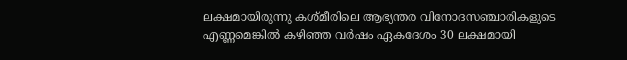ലക്ഷമായിരുന്നു കശ്മീരിലെ ആഭ്യന്തര വിനോദസഞ്ചാരികളുടെ എണ്ണമെങ്കില്‍ കഴിഞ്ഞ വര്‍ഷം ഏകദേശം 30 ലക്ഷമായി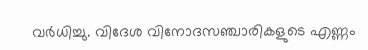വര്‍ധിച്ചു. വിദേശ വിനോദസഞ്ചാരികളുടെ എണ്ണം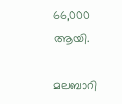66,000 ആയി.

മലബാറി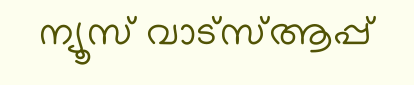ന്യൂസ് വാട്‌സ്ആപ്പ്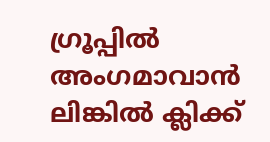ഗ്രൂപ്പില്‍ അംഗമാവാന്‍
ലിങ്കില്‍ ക്ലിക്ക്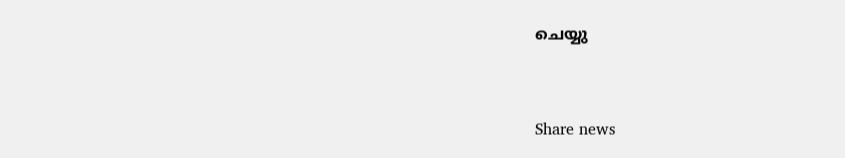ചെയ്യു


Share news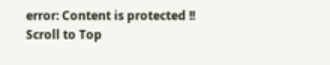error: Content is protected !!
Scroll to Top